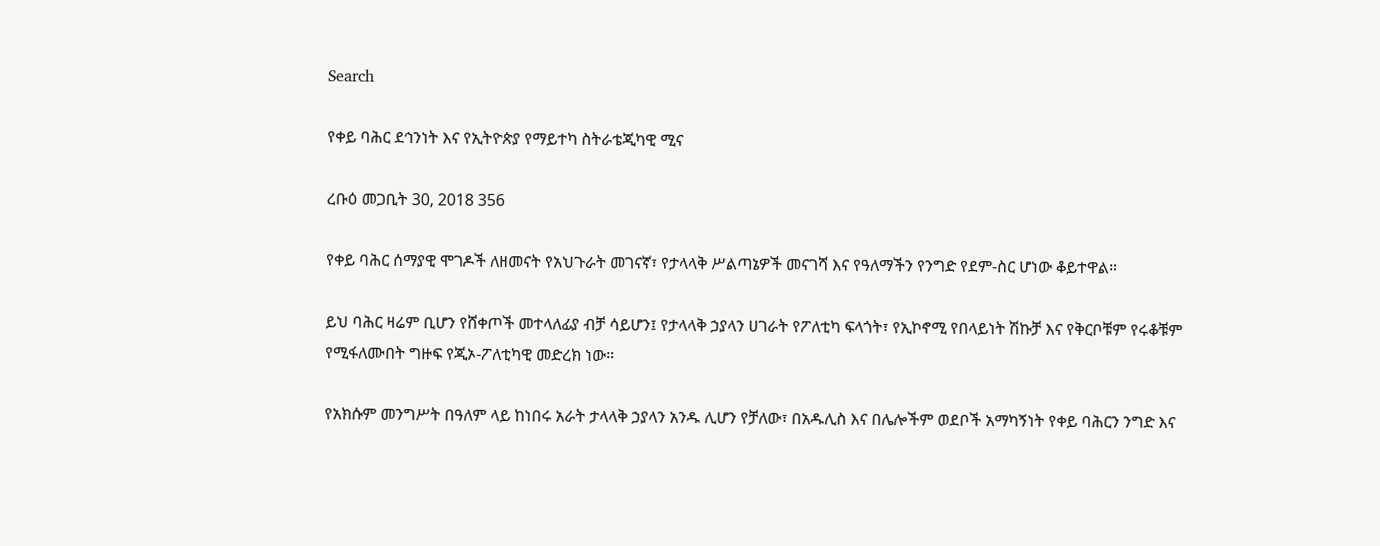Search

የቀይ ባሕር ደኅንነት እና የኢትዮጵያ የማይተካ ስትራቴጂካዊ ሚና

ረቡዕ መጋቢት 30, 2018 356

የቀይ ባሕር ሰማያዊ ሞገዶች ለዘመናት የአህጉራት መገናኛ፣ የታላላቅ ሥልጣኔዎች መናገሻ እና የዓለማችን የንግድ የደም-ስር ሆነው ቆይተዋል።

ይህ ባሕር ዛሬም ቢሆን የሸቀጦች መተላለፊያ ብቻ ሳይሆን፤ የታላላቅ ኃያላን ሀገራት የፖለቲካ ፍላጎት፣ የኢኮኖሚ የበላይነት ሽኩቻ እና የቅርቦቹም የሩቆቹም የሚፋለሙበት ግዙፍ የጂኦ-ፖለቲካዊ መድረክ ነው።

የአክሱም መንግሥት በዓለም ላይ ከነበሩ አራት ታላላቅ ኃያላን አንዱ ሊሆን የቻለው፣ በአዱሊስ እና በሌሎችም ወደቦች አማካኝነት የቀይ ባሕርን ንግድ እና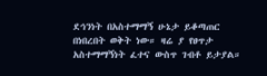ደኅንነት በአስተማማኝ ሁኔታ ይቆጣጠር በነበረበት ወቅት ነው። ዛሬ ያ የፀጥታ አስተማማኝነት ፈተና ውስጥ ገብቶ ይታያል።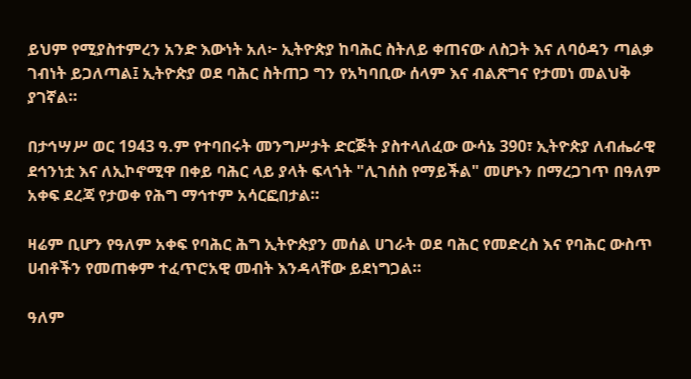ይህም የሚያስተምረን አንድ እውነት አለ፦ ኢትዮጵያ ከባሕር ስትለይ ቀጠናው ለስጋት እና ለባዕዳን ጣልቃ ገብነት ይጋለጣል፤ ኢትዮጵያ ወደ ባሕር ስትጠጋ ግን የአካባቢው ሰላም እና ብልጽግና የታመነ መልህቅ ያገኛል።

በታኅሣሥ ወር 1943 ዓ.ም የተባበሩት መንግሥታት ድርጅት ያስተላለፈው ውሳኔ 390፣ ኢትዮጵያ ለብሔራዊ ደኅንነቷ እና ለኢኮኖሚዋ በቀይ ባሕር ላይ ያላት ፍላጎት "ሊገሰስ የማይችል" መሆኑን በማረጋገጥ በዓለም አቀፍ ደረጃ የታወቀ የሕግ ማኅተም አሳርፎበታል።

ዛሬም ቢሆን የዓለም አቀፍ የባሕር ሕግ ኢትዮጵያን መሰል ሀገራት ወደ ባሕር የመድረስ እና የባሕር ውስጥ ሀብቶችን የመጠቀም ተፈጥሮአዊ መብት እንዳላቸው ይደነግጋል።

ዓለም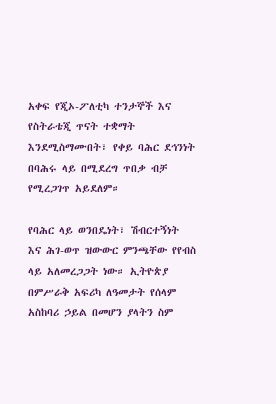አቀፍ የጂኦ-ፖለቲካ ተንታኞች እና የስትራቴጂ ጥናት ተቋማት እንደሚስማሙበት፣ የቀይ ባሕር ደኅንነት በባሕሩ ላይ በሚደረግ ጥበቃ ብቻ የሚረጋገጥ አይደለም።

የባሕር ላይ ወንበዴነት፣ ሽብርተኝነት እና ሕገ-ወጥ ዝውውር ምንጫቸው የየብስ ላይ አለመረጋጋት ነው። ኢትዮጵያ በምሥራቅ አፍሪካ ለዓመታት የሰላም አስከባሪ ኃይል በመሆን ያላትን ስም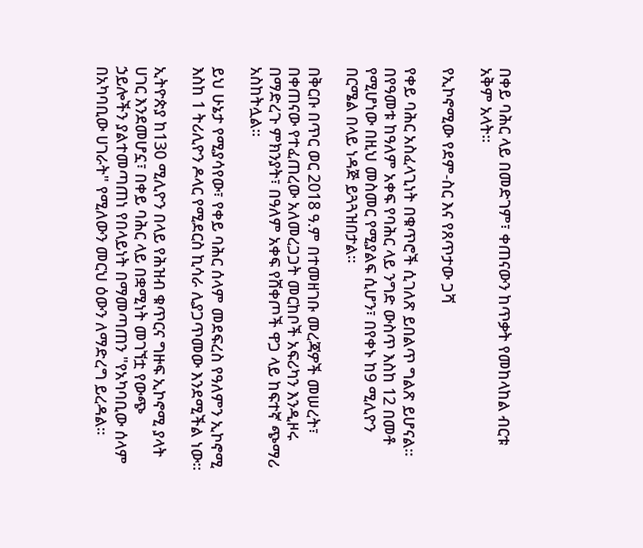በቀይ ባሕር ላይ በመድገም፣ ቀጠናውን ከጥቃት የመከላከል ብርቱ አቅም አላት።

የኢኮኖሚው የደም-ስር እና የጸጥታው ጋሻ

የቀይ ባሕር አስፈላጊነት በቁጥሮች ሲገለጽ ይበልጥ ግልጽ ይሆናል። በየዓመቱ ከዓለም አቀፍ የባሕር ላይ ንግድ ውስጥ እስከ 12 በመቶ የሚሆነው በዚህ መስመር የሚያልፍ ሲሆን፣ በየቀኑ ከ9 ሚሊዮን በርሜል በላይ ነዳጅ ይጓጓዝበታል።

በቅርቡ በጥር ወር 2018 ዓ.ም በተመዘገቡ መረጃዎች መሠረት፣ በቀጠናው የተፈጠረው አለመረጋጋት መርከቦች አፍሪካን እንዲዞሩ በማድረጉ ምክንያት፣ በዓለም አቀፍ የሸቀጦች ዋጋ ላይ ከፍተኛ ጭማሪ አስከትሏል።

ይህ ሁኔታ የሚያሳየው፣ የቀይ ባሕር ሰላም መደፍረስ የዓለምን ኢኮኖሚ እስከ 1 ትሪሊዮን ዶላር የሚደርስ ኪሳራ ሊያጋጥመው እንደሚችል ነው።

ኢትዮጵያ ከ130 ሚሊዮን በላይ የሕዝብ ቁጥርና ግዙፍ ኢኮኖሚ ያላት ሀገር እንደመሆኗ፣ በቀይ ባሕር ላይ በቋሚነት መገኘቷ የውጭ ኃይሎችን ያልተመጣጠነ የበላይነት በማመጣጠን "የአካባቢው ሰላም በአካባቢው ሀገራት" የሚለውን መርህ ዕውን ለማድረግ ይረዳል።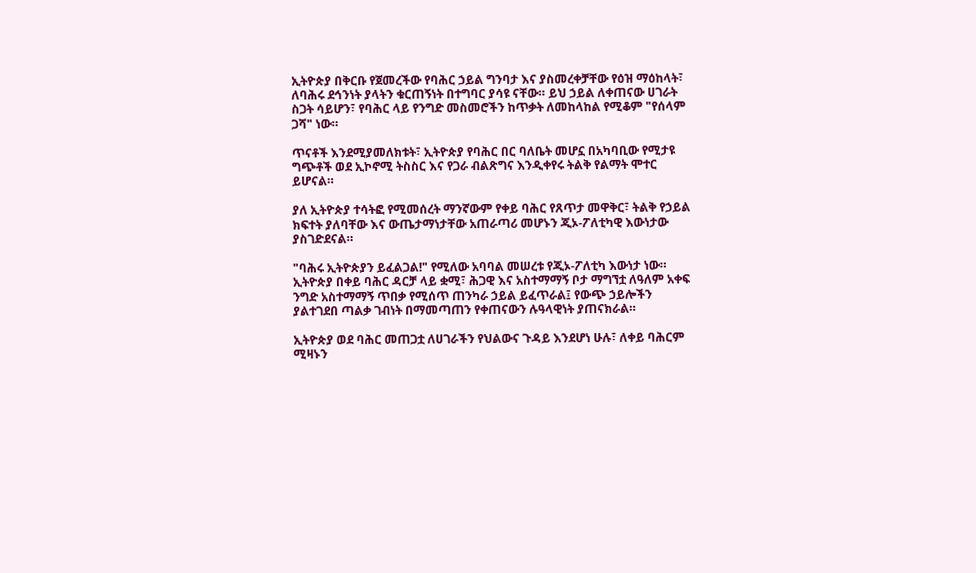ኢትዮጵያ በቅርቡ የጀመረችው የባሕር ኃይል ግንባታ እና ያስመረቀቻቸው የዕዝ ማዕከላት፣ ለባሕሩ ደኅንነት ያላትን ቁርጠኝነት በተግባር ያሳዩ ናቸው። ይህ ኃይል ለቀጠናው ሀገራት ስጋት ሳይሆን፣ የባሕር ላይ የንግድ መስመሮችን ከጥቃት ለመከላከል የሚቆም "የሰላም ጋሻ" ነው።

ጥናቶች እንደሚያመለክቱት፣ ኢትዮጵያ የባሕር በር ባለቤት መሆኗ በአካባቢው የሚታዩ ግጭቶች ወደ ኢኮኖሚ ትስስር እና የጋራ ብልጽግና እንዲቀየሩ ትልቅ የልማት ሞተር ይሆናል።

ያለ ኢትዮጵያ ተሳትፎ የሚመሰረት ማንኛውም የቀይ ባሕር የጸጥታ መዋቅር፣ ትልቅ የኃይል ክፍተት ያለባቸው እና ውጤታማነታቸው አጠራጣሪ መሆኑን ጂኦ-ፖለቲካዊ እውነታው ያስገድደናል።

"ባሕሩ ኢትዮጵያን ይፈልጋል!" የሚለው አባባል መሠረቱ የጂኦ-ፖለቲካ እውነታ ነው። ኢትዮጵያ በቀይ ባሕር ዳርቻ ላይ ቋሚ፣ ሕጋዊ እና አስተማማኝ ቦታ ማግኘቷ ለዓለም አቀፍ ንግድ አስተማማኝ ጥበቃ የሚሰጥ ጠንካራ ኃይል ይፈጥራል፤ የውጭ ኃይሎችን ያልተገደበ ጣልቃ ገብነት በማመጣጠን የቀጠናውን ሉዓላዊነት ያጠናክራል።

ኢትዮጵያ ወደ ባሕር መጠጋቷ ለሀገራችን የህልውና ጉዳይ እንደሆነ ሁሉ፣ ለቀይ ባሕርም ሚዛኑን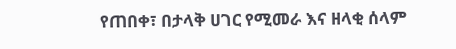የጠበቀ፣ በታላቅ ሀገር የሚመራ እና ዘላቂ ሰላም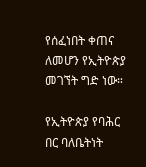የሰፈነበት ቀጠና ለመሆን የኢትዮጵያ መገኘት ግድ ነው።

የኢትዮጵያ የባሕር በር ባለቤትነት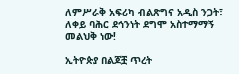ለምሥራቅ አፍሪካ ብልጽግና አዲስ ንጋት፣ ለቀይ ባሕር ደኅንነት ደግሞ አስተማማኝ መልህቅ ነው!

ኢትዮጵያ በልጆቿ ጥረት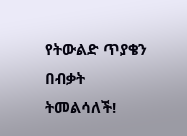የትውልድ ጥያቄን በብቃት ትመልሳለች!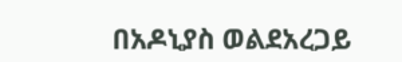በአዶኒያስ ወልደአረጋይ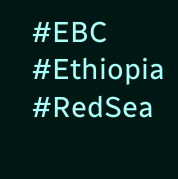#EBC #Ethiopia #RedSea